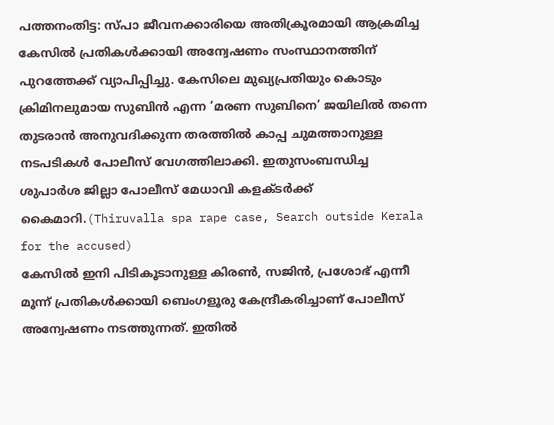പത്തനംതിട്ട: സ്പാ ജീവനക്കാരിയെ അതിക്രൂരമായി ആക്രമിച്ച കേസിൽ പ്രതികൾക്കായി അന്വേഷണം സംസ്ഥാനത്തിന് പുറത്തേക്ക് വ്യാപിപ്പിച്ചു. കേസിലെ മുഖ്യപ്രതിയും കൊടും ക്രിമിനലുമായ സുബിൻ എന്ന ‘മരണ സുബിനെ’ ജയിലിൽ തന്നെ തുടരാൻ അനുവദിക്കുന്ന തരത്തിൽ കാപ്പ ചുമത്താനുള്ള നടപടികൾ പോലീസ് വേഗത്തിലാക്കി. ഇതുസംബന്ധിച്ച ശുപാർശ ജില്ലാ പോലീസ് മേധാവി കളക്ടർക്ക് കൈമാറി.(Thiruvalla spa rape case, Search outside Kerala for the accused)
കേസിൽ ഇനി പിടികൂടാനുള്ള കിരൺ, സജിൻ, പ്രശോഭ് എന്നീ മൂന്ന് പ്രതികൾക്കായി ബെംഗളൂരു കേന്ദ്രീകരിച്ചാണ് പോലീസ് അന്വേഷണം നടത്തുന്നത്. ഇതിൽ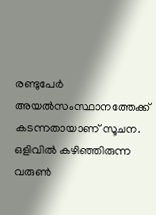രണ്ടുപേർ അയൽസംസ്ഥാനത്തേക്ക് കടന്നതായാണ് സൂചന. ഒളിവിൽ കഴിഞ്ഞിരുന്ന വരുൺ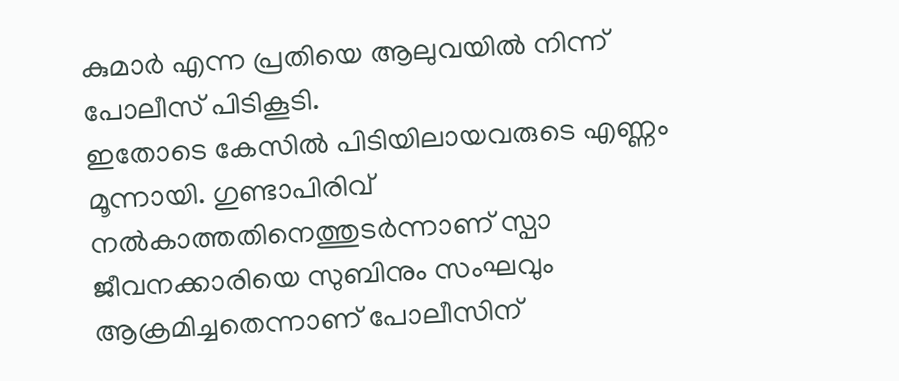കുമാർ എന്ന പ്രതിയെ ആലുവയിൽ നിന്ന് പോലീസ് പിടികൂടി.
ഇതോടെ കേസിൽ പിടിയിലായവരുടെ എണ്ണം മൂന്നായി. ഗുണ്ടാപിരിവ് നൽകാത്തതിനെത്തുടർന്നാണ് സ്പാ ജീവനക്കാരിയെ സുബിനും സംഘവും ആക്രമിച്ചതെന്നാണ് പോലീസിന്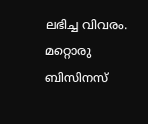ലഭിച്ച വിവരം. മറ്റൊരു ബിസിനസ്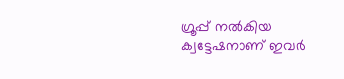ഗ്രൂപ്പ് നൽകിയ ക്വട്ടേഷനാണ് ഇവർ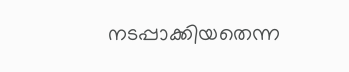നടപ്പാക്കിയതെന്ന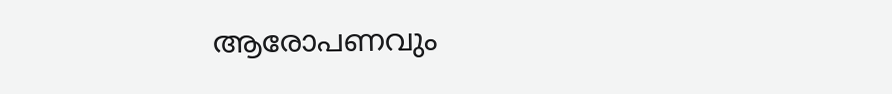ആരോപണവും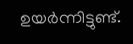ഉയർന്നിട്ടുണ്ട്.